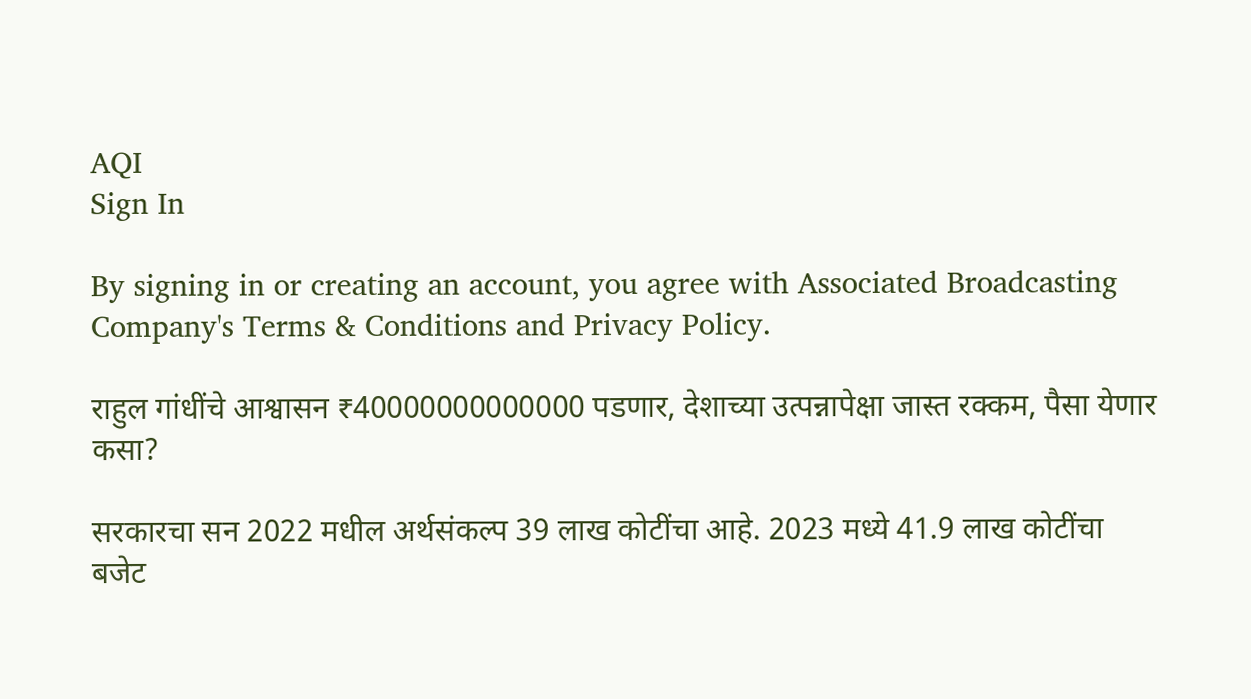AQI
Sign In

By signing in or creating an account, you agree with Associated Broadcasting Company's Terms & Conditions and Privacy Policy.

राहुल गांधींचे आश्वासन ₹40000000000000 पडणार, देशाच्या उत्पन्नापेक्षा जास्त रक्कम, पैसा येणार कसा?

सरकारचा सन 2022 मधील अर्थसंकल्प 39 लाख कोटींचा आहे. 2023 मध्ये 41.9 लाख कोटींचा बजेट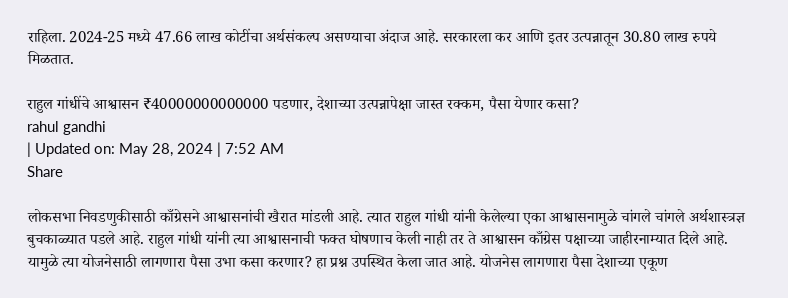राहिला. 2024-25 मध्ये 47.66 लाख कोटींचा अर्थसंकल्प असण्याचा अंदाज आहे. सरकारला कर आणि इतर उत्पन्नातून 30.80 लाख रुपये मिळतात.

राहुल गांधींचे आश्वासन ₹40000000000000 पडणार, देशाच्या उत्पन्नापेक्षा जास्त रक्कम, पैसा येणार कसा?
rahul gandhi
| Updated on: May 28, 2024 | 7:52 AM
Share

लोकसभा निवडणुकीसाठी काँग्रेसने आश्वासनांची खैरात मांडली आहे. त्यात राहुल गांधी यांनी केलेल्या एका आश्वासनामुळे चांगले चांगले अर्थशास्त्रज्ञ बुचकाळ्यात पडले आहे. राहुल गांधी यांनी त्या आश्वासनाची फक्त घोषणाच केली नाही तर ते आश्वासन काँग्रेस पक्षाच्या जाहीरनाम्यात दिले आहे. यामुळे त्या योजनेसाठी लागणारा पैसा उभा कसा करणार? हा प्रश्न उपस्थित केला जात आहे. योजनेस लागणारा पैसा देशाच्या एकूण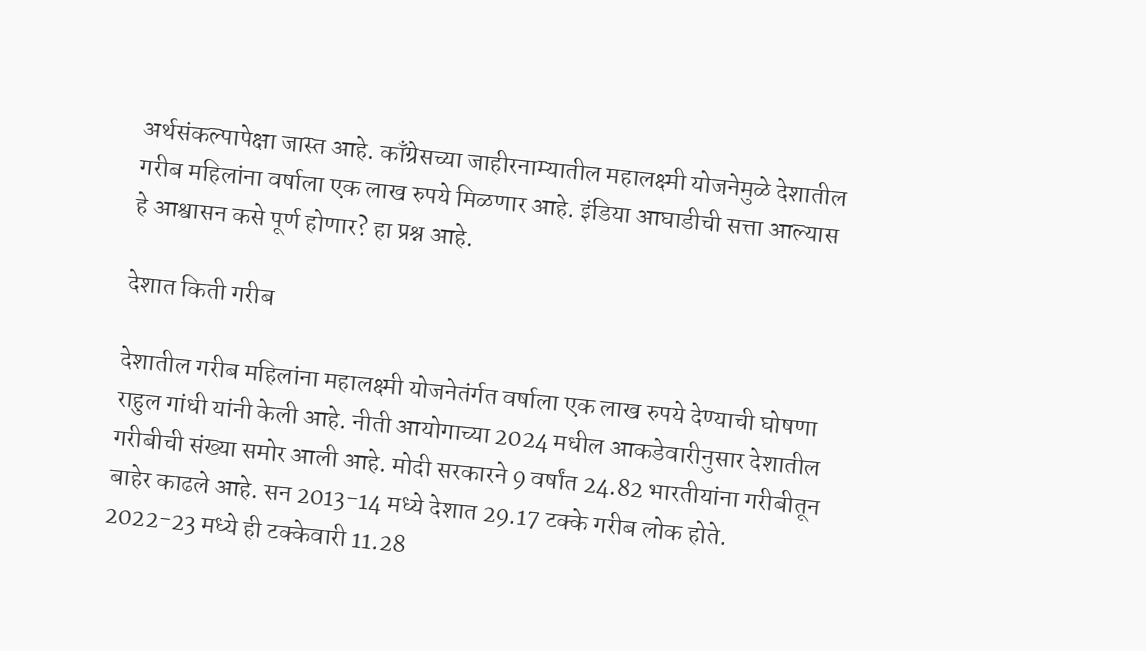अर्थसंकल्पापेक्षा जास्त आहे. काँग्रेसच्या जाहीरनाम्यातील महालक्ष्‍मी योजनेमुळे देशातील गरीब महिलांना वर्षाला एक लाख रुपये मिळणार आहे. इंडिया आघाडीची सत्ता आल्यास हे आश्वासन कसे पूर्ण होणार? हा प्रश्न आहे.

देशात किती गरीब

देशातील गरीब महिलांना महालक्ष्‍मी योजनेतंर्गत वर्षाला एक लाख रुपये देण्याची घोषणा राहुल गांधी यांनी केली आहे. नीती आयोगाच्या 2024 मधील आकडेवारीनुसार देशातील गरीबीची संख्या समोर आली आहे. मोदी सरकारने 9 वर्षांत 24.82 भारतीयांना गरीबीतून बाहेर काढले आहे. सन 2013-14 मध्ये देशात 29.17 टक्के गरीब लोक होते. 2022-23 मध्ये ही टक्केवारी 11.28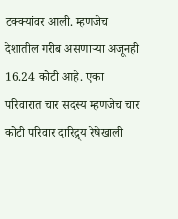टक्क्यांवर आली. म्हणजेच देशातील गरीब असणाऱ्या अजूनही 16.24 कोटी आहे. एका परिवारात चार सदस्य म्हणजेच चार कोटी परिवार दारिद्र्य रेषेखाली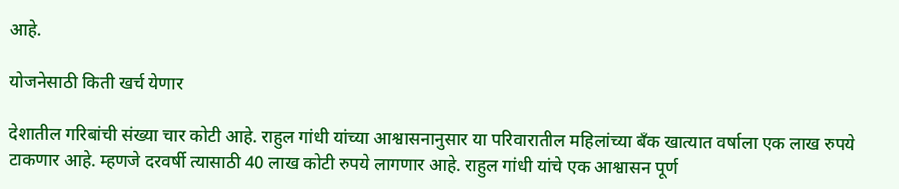आहे.

योजनेसाठी किती खर्च येणार

देशातील गरिबांची संख्या चार कोटी आहे. राहुल गांधी यांच्या आश्वासनानुसार या परिवारातील महिलांच्या बँक खात्यात वर्षाला एक लाख रुपये टाकणार आहे. म्हणजे दरवर्षी त्यासाठी 40 लाख कोटी रुपये लागणार आहे. राहुल गांधी यांचे एक आश्वासन पूर्ण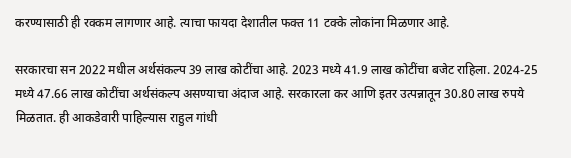करण्यासाठी ही रक्कम लागणार आहे. त्याचा फायदा देशातील फक्त 11 टक्के लोकांना मिळणार आहे.

सरकारचा सन 2022 मधील अर्थसंकल्प 39 लाख कोटींचा आहे. 2023 मध्ये 41.9 लाख कोटींचा बजेट राहिला. 2024-25 मध्ये 47.66 लाख कोटींचा अर्थसंकल्प असण्याचा अंदाज आहे. सरकारला कर आणि इतर उत्पन्नातून 30.80 लाख रुपये मिळतात. ही आकडेवारी पाहिल्यास राहुल गांधी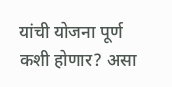यांची योजना पूर्ण कशी होणार? असा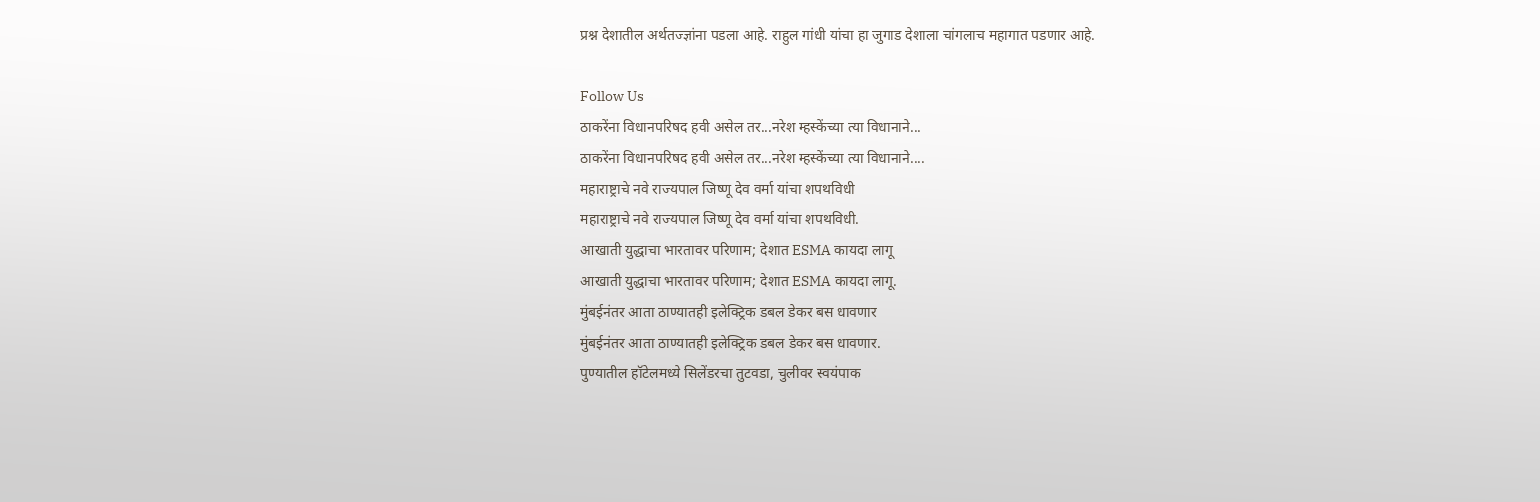प्रश्न देशातील अर्थतज्ज्ञांना पडला आहे. राहुल गांधी यांचा हा जुगाड देशाला चांगलाच महागात पडणार आहे.

Follow Us
ठाकरेंना विधानपरिषद हवी असेल तर...नरेश म्हस्केंच्या त्या विधानाने...
ठाकरेंना विधानपरिषद हवी असेल तर...नरेश म्हस्केंच्या त्या विधानाने....
महाराष्ट्राचे नवे राज्यपाल जिष्णू देव वर्मा यांचा शपथविधी
महाराष्ट्राचे नवे राज्यपाल जिष्णू देव वर्मा यांचा शपथविधी.
आखाती युद्धाचा भारतावर परिणाम; देशात ESMA कायदा लागू
आखाती युद्धाचा भारतावर परिणाम; देशात ESMA कायदा लागू.
मुंबईनंतर आता ठाण्यातही इलेक्ट्रिक डबल डेकर बस धावणार
मुंबईनंतर आता ठाण्यातही इलेक्ट्रिक डबल डेकर बस धावणार.
पुण्यातील हॉटेलमध्ये सिलेंडरचा तुटवडा, चुलीवर स्वयंपाक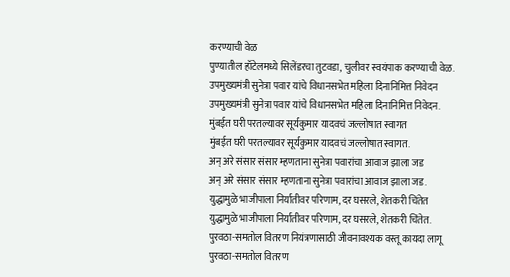करण्याची वेळ
पुण्यातील हॉटेलमध्ये सिलेंडरचा तुटवडा, चुलीवर स्वयंपाक करण्याची वेळ.
उपमुख्यमंत्री सुनेत्रा पवार यांचे विधानसभेत महिला दिनानिमित्त निवेदन
उपमुख्यमंत्री सुनेत्रा पवार यांचे विधानसभेत महिला दिनानिमित्त निवेदन.
मुंबईत घरी परतल्यावर सूर्यकुमार यादवचं जल्लोषात स्वागत
मुंबईत घरी परतल्यावर सूर्यकुमार यादवचं जल्लोषात स्वागत.
अन् अरे संसार संसार म्हणताना सुनेत्रा पवारांचा आवाज झाला जड
अन् अरे संसार संसार म्हणताना सुनेत्रा पवारांचा आवाज झाला जड.
युद्धामुळे भाजीपाला निर्यातीवर परिणाम, दर घसरले, शेतकरी चिंतेत
युद्धामुळे भाजीपाला निर्यातीवर परिणाम, दर घसरले, शेतकरी चिंतेत.
पुरवठा-समतोल वितरण नियंत्रणासाठी जीवनावश्यक वस्तू कायदा लागू
पुरवठा-समतोल वितरण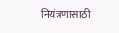नियंत्रणासाठी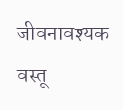जीवनावश्यक वस्तू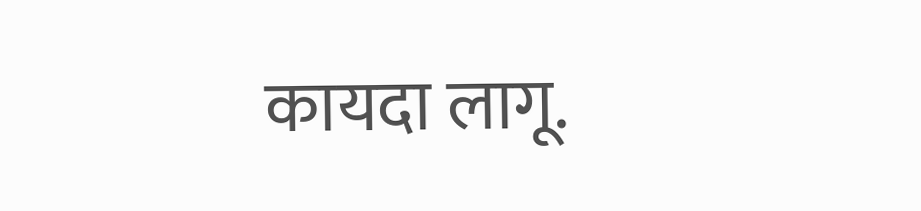कायदा लागू.